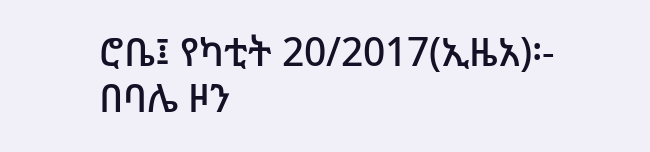ሮቤ፤ የካቲት 20/2017(ኢዜአ)፡- በባሌ ዞን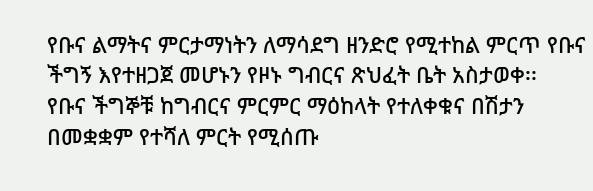የቡና ልማትና ምርታማነትን ለማሳደግ ዘንድሮ የሚተከል ምርጥ የቡና ችግኝ እየተዘጋጀ መሆኑን የዞኑ ግብርና ጽህፈት ቤት አስታወቀ፡፡
የቡና ችግኞቹ ከግብርና ምርምር ማዕከላት የተለቀቁና በሽታን በመቋቋም የተሻለ ምርት የሚሰጡ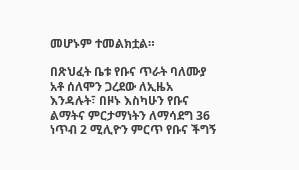መሆኑም ተመልክቷል።

በጽህፈት ቤቱ የቡና ጥራት ባለሙያ አቶ ሰለሞን ጋረደው ለኢዜአ እንዳሉት፣ በዞኑ እስካሁን የቡና ልማትና ምርታማነትን ለማሳደግ 36 ነጥብ 2 ሚሊዮን ምርጥ የቡና ችግኝ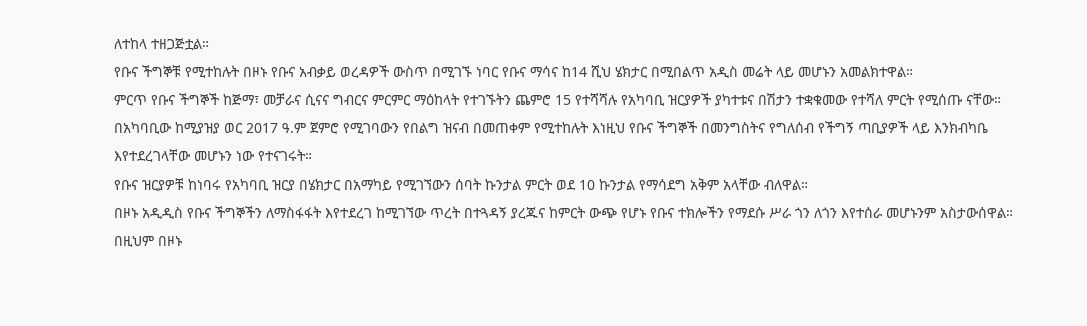ለተከላ ተዘጋጅቷል።
የቡና ችግኞቹ የሚተከሉት በዞኑ የቡና አብቃይ ወረዳዎች ውስጥ በሚገኙ ነባር የቡና ማሳና ከ14 ሺህ ሄክታር በሚበልጥ አዲስ መሬት ላይ መሆኑን አመልክተዋል።
ምርጥ የቡና ችግኞች ከጅማ፣ መቻራና ሲናና ግብርና ምርምር ማዕከላት የተገኙትን ጨምሮ 15 የተሻሻሉ የአካባቢ ዝርያዎች ያካተቱና በሽታን ተቋቁመው የተሻለ ምርት የሚሰጡ ናቸው።
በአካባቢው ከሚያዝያ ወር 2017 ዓ.ም ጀምሮ የሚገባውን የበልግ ዝናብ በመጠቀም የሚተከሉት እነዚህ የቡና ችግኞች በመንግስትና የግለሰብ የችግኝ ጣቢያዎች ላይ እንክብካቤ እየተደረገላቸው መሆኑን ነው የተናገሩት።
የቡና ዝርያዎቹ ከነባሩ የአካባቢ ዝርያ በሄክታር በአማካይ የሚገኘውን ሰባት ኩንታል ምርት ወደ 10 ኩንታል የማሳደግ አቅም አላቸው ብለዋል።
በዞኑ አዲዲስ የቡና ችግኞችን ለማስፋፋት እየተደረገ ከሚገኘው ጥረት በተጓዳኝ ያረጁና ከምርት ውጭ የሆኑ የቡና ተክሎችን የማደሱ ሥራ ጎን ለጎን እየተሰራ መሆኑንም አስታውሰዋል።
በዚህም በዞኑ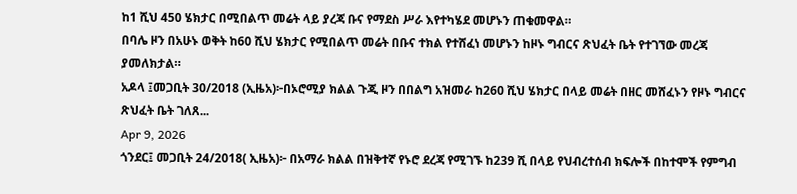ከ1 ሺህ 450 ሄክታር በሚበልጥ መሬት ላይ ያረጃ ቡና የማደስ ሥራ እየተካሄደ መሆኑን ጠቁመዋል።
በባሌ ዞን በአሁኑ ወቅት ከ60 ሺህ ሄክታር የሚበልጥ መሬት በቡና ተክል የተሸፈነ መሆኑን ከዞኑ ግብርና ጽህፈት ቤት የተገኘው መረጃ ያመለክታል።
አዶላ ፤መጋቢት 30/2018 (ኢዜአ)፦በኦሮሚያ ክልል ጉጂ ዞን በበልግ አዝመራ ከ260 ሺህ ሄክታር በላይ መሬት በዘር መሸፈኑን የዞኑ ግብርና ጽህፈት ቤት ገለጸ...
Apr 9, 2026
ጎንደር፤ መጋቢት 24/2018( ኢዜአ)፦ በአማራ ክልል በዝቅተኛ የኑሮ ደረጃ የሚገኙ ከ239 ሺ በላይ የህብረተሰብ ክፍሎች በከተሞች የምግብ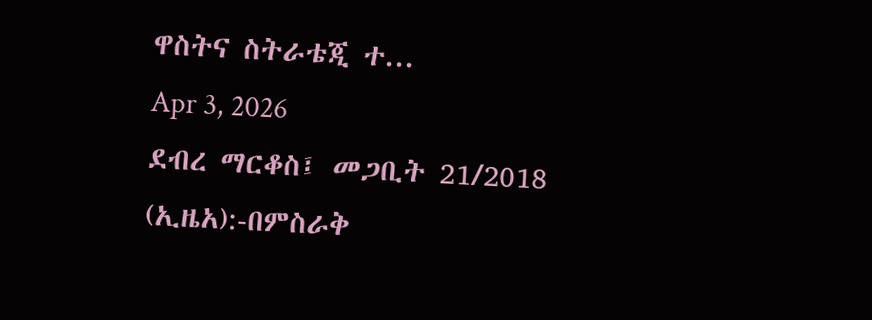ዋስትና ስትራቴጂ ተ...
Apr 3, 2026
ደብረ ማርቆስ፤ መጋቢት 21/2018 (ኢዜአ):-በምስራቅ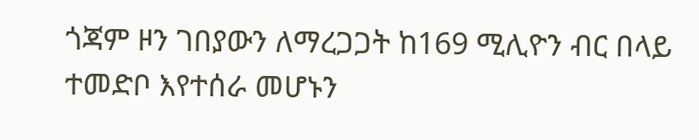ጎጃም ዞን ገበያውን ለማረጋጋት ከ169 ሚሊዮን ብር በላይ ተመድቦ እየተሰራ መሆኑን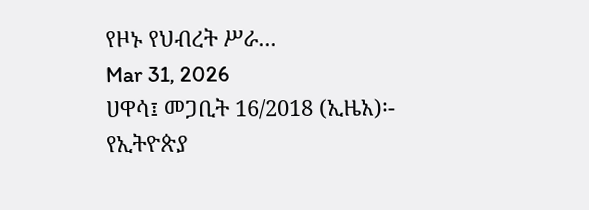የዞኑ የህብረት ሥራ...
Mar 31, 2026
ሀዋሳ፤ መጋቢት 16/2018 (ኢዜአ)፡- የኢትዮጵያ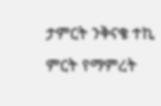ታምርት ንቅናቄ ተኪ ምርት የማምረት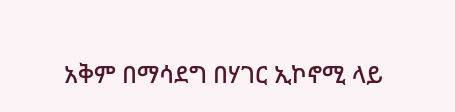አቅም በማሳደግ በሃገር ኢኮኖሚ ላይ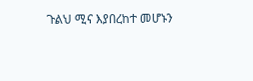ጉልህ ሚና እያበረከተ መሆኑን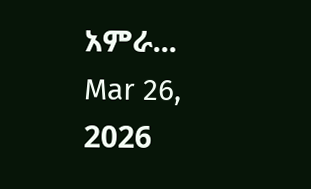አምራ...
Mar 26, 2026